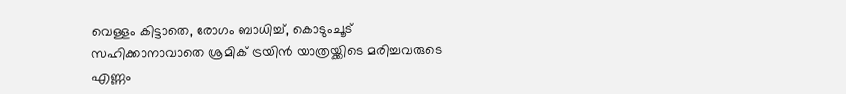വെള്ളം കിട്ടാതെ, രോഗം ബാധിച്ച്, കൊടുംചൂട് സഹിക്കാനാവാതെ ശ്രമിക് ട്രയിന്‍ യാത്രയ്ക്കിടെ മരിച്ചവരുടെ എണ്ണം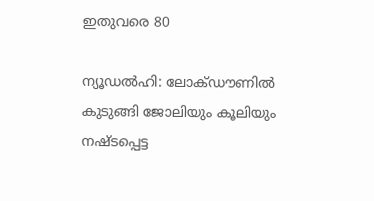ഇതുവരെ 80

ന്യൂഡല്‍ഹി: ലോക്ഡൗണില്‍ കുടുങ്ങി ജോലിയും കൂലിയും നഷ്ടപ്പെട്ട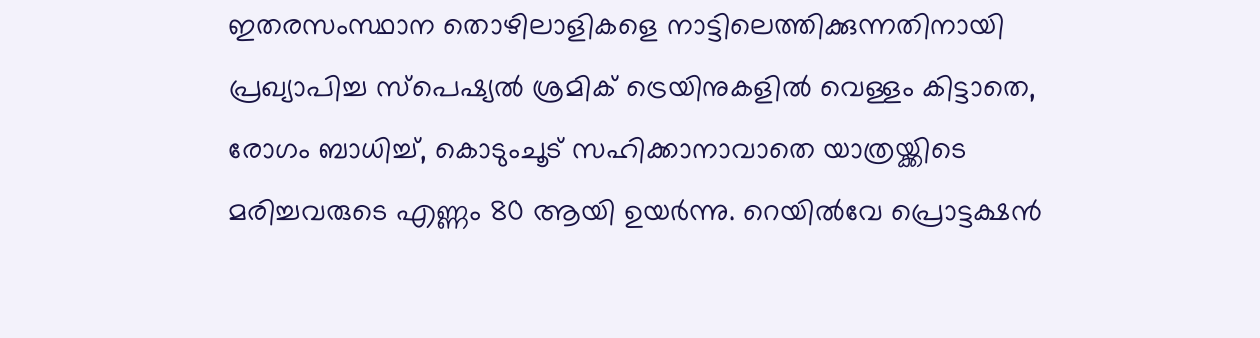ഇതരസംസ്ഥാന തൊഴിലാളികളെ നാട്ടിലെത്തിക്കുന്നതിനായി പ്രഖ്യാപിച്ച സ്‌പെഷ്യല്‍ ശ്രമിക് ട്രെയിനുകളില്‍ വെള്ളം കിട്ടാതെ, രോഗം ബാധിച്ച്, കൊടുംചൂട് സഹിക്കാനാവാതെ യാത്രയ്ക്കിടെ മരിച്ചവരുടെ എണ്ണം 80 ആയി ഉയര്‍ന്നു. റെയില്‍വേ പ്രൊട്ടക്ഷന്‍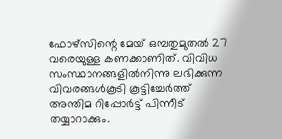ഫോഴ്‌സിന്റെ മേയ് ഒമ്പതുമുതല്‍ 27 വരെയുള്ള കണക്കാണിത്. വിവിധ സംസ്ഥാനങ്ങളില്‍നിന്നു ലഭിക്കുന്ന വിവരങ്ങള്‍കൂടി കൂട്ടിച്ചേര്‍ത്ത് അന്തിമ റിപ്പോര്‍ട്ട് പിന്നീട് തയ്യാറാക്കും.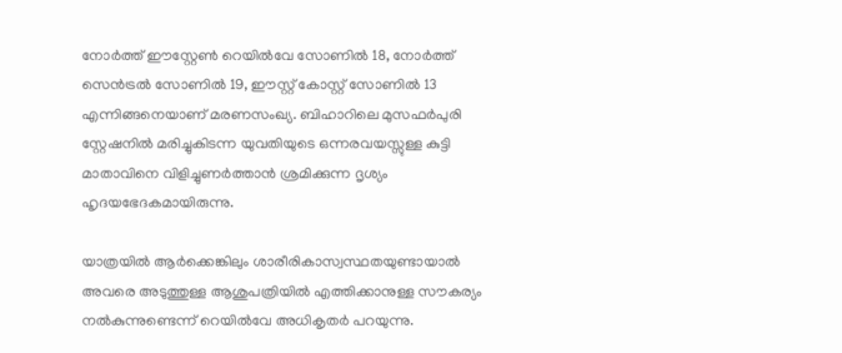നോര്‍ത്ത് ഈസ്റ്റേണ്‍ റെയില്‍വേ സോണില്‍ 18, നോര്‍ത്ത് സെന്‍ട്രല്‍ സോണില്‍ 19, ഈസ്റ്റ് കോസ്റ്റ് സോണില്‍ 13 എന്നിങ്ങനെയാണ് മരണസംഖ്യ. ബിഹാറിലെ മുസഫര്‍പുരി സ്റ്റേഷനില്‍ മരിച്ചുകിടന്ന യുവതിയുടെ ഒന്നരവയസ്സുള്ള കുട്ടി മാതാവിനെ വിളിച്ചുണര്‍ത്താന്‍ ശ്രമിക്കുന്ന ദൃശ്യം ഹൃദയഭേദകമായിരുന്നു.

യാത്രയില്‍ ആര്‍ക്കെങ്കിലും ശാരീരികാസ്വസ്ഥതയുണ്ടായാല്‍ അവരെ അടുത്തുള്ള ആശുപത്രിയില്‍ എത്തിക്കാനുള്ള സൗകര്യം നല്‍കുന്നുണ്ടെന്ന് റെയില്‍വേ അധികൃതര്‍ പറയുന്നു.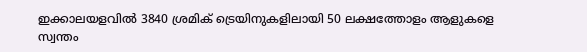ഇക്കാലയളവില്‍ 3840 ശ്രമിക് ട്രെയിനുകളിലായി 50 ലക്ഷത്തോളം ആളുകളെ സ്വന്തം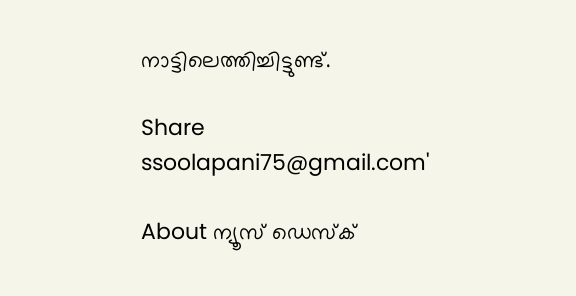നാട്ടിലെത്തിച്ചിട്ടുണ്ട്.

Share
ssoolapani75@gmail.com'

About ന്യൂസ് ഡെസ്ക്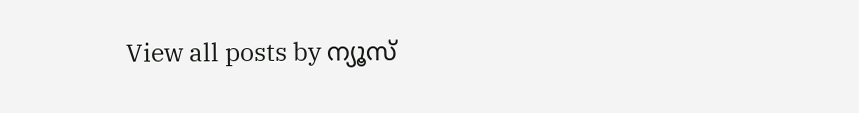View all posts by ന്യൂസ്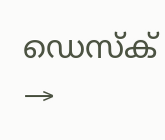ഡെസ്ക് →